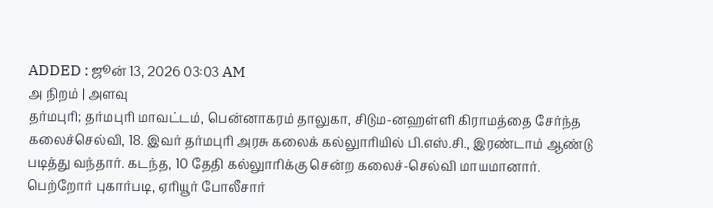ADDED : ஜூன் 13, 2026 03:03 AM
அ நிறம் | அளவு
தர்மபுரி; தர்மபுரி மாவட்டம், பென்னாகரம் தாலுகா, சிடும-னஹள்ளி கிராமத்தை சேர்ந்த கலைச்செல்வி, 18. இவர் தர்மபுரி அரசு கலைக் கல்லுாரியில் பி.எஸ்.சி., இரண்டாம் ஆண்டு படித்து வந்தார். கடந்த, 10 தேதி கல்லுாரிக்கு சென்ற கலைச்-செல்வி மாயமானார். பெற்றோர் புகார்படி, ஏரியூர் போலீசார்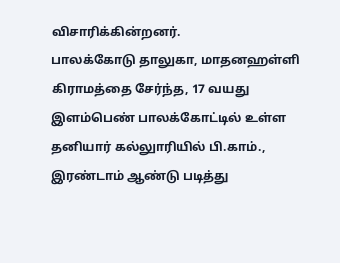விசாரிக்கின்றனர்.
பாலக்கோடு தாலுகா, மாதனஹள்ளி கிராமத்தை சேர்ந்த, 17 வயது இளம்பெண் பாலக்கோட்டில் உள்ள தனியார் கல்லுாரியில் பி.காம்., இரண்டாம் ஆண்டு படித்து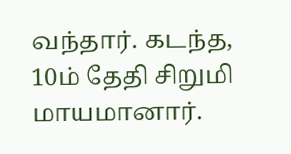வந்தார். கடந்த, 10ம் தேதி சிறுமி மாயமானார்.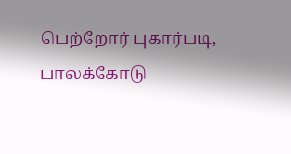பெற்றோர் புகார்படி, பாலக்கோடு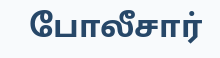போலீசார்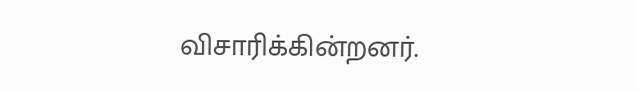விசாரிக்கின்றனர்.